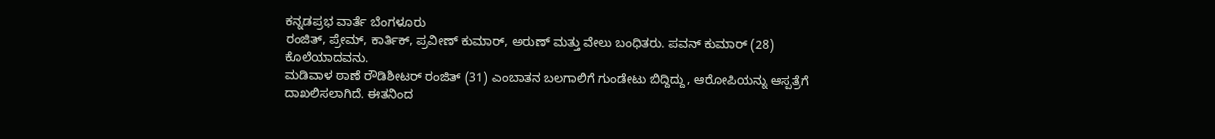ಕನ್ನಡಪ್ರಭ ವಾರ್ತೆ ಬೆಂಗಳೂರು
ರಂಜಿತ್, ಪ್ರೇಮ್, ಕಾರ್ತಿಕ್, ಪ್ರವೀಣ್ ಕುಮಾರ್, ಅರುಣ್ ಮತ್ತು ವೇಲು ಬಂಧಿತರು. ಪವನ್ ಕುಮಾರ್ (28) ಕೊಲೆಯಾದವನು.
ಮಡಿವಾಳ ಠಾಣೆ ರೌಡಿಶೀಟರ್ ರಂಜಿತ್ (31) ಎಂಬಾತನ ಬಲಗಾಲಿಗೆ ಗುಂಡೇಟು ಬಿದ್ದಿದ್ದು, ಆರೋಪಿಯನ್ನು ಆಸ್ಪತ್ರೆಗೆ ದಾಖಲಿಸಲಾಗಿದೆ. ಈತನಿಂದ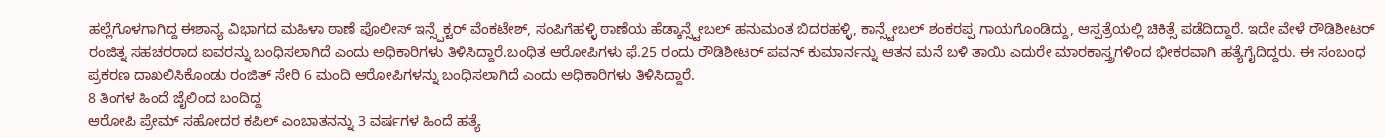ಹಲ್ಲೆಗೊಳಗಾಗಿದ್ದ ಈಶಾನ್ಯ ವಿಭಾಗದ ಮಹಿಳಾ ಠಾಣೆ ಪೊಲೀಸ್ ಇನ್ಸ್ಪೆಕ್ಟರ್ ವೆಂಕಟೇಶ್, ಸಂಪಿಗೆಹಳ್ಳಿ ಠಾಣೆಯ ಹೆಡ್ಕಾನ್ಸ್ಟೇಬಲ್ ಹನುಮಂತ ಬಿದರಹಳ್ಳಿ, ಕಾನ್ಸ್ಟೇಬಲ್ ಶಂಕರಪ್ಪ ಗಾಯಗೊಂಡಿದ್ದು, ಆಸ್ಪತ್ರೆಯಲ್ಲಿ ಚಿಕಿತ್ಸೆ ಪಡೆದಿದ್ದಾರೆ. ಇದೇ ವೇಳೆ ರೌಡಿಶೀಟರ್ ರಂಜಿತ್ನ ಸಹಚರರಾದ ಐವರನ್ನು ಬಂಧಿಸಲಾಗಿದೆ ಎಂದು ಅಧಿಕಾರಿಗಳು ತಿಳಿಸಿದ್ದಾರೆ.ಬಂಧಿತ ಆರೋಪಿಗಳು ಫೆ.25 ರಂದು ರೌಡಿಶೀಟರ್ ಪವನ್ ಕುಮಾರ್ನನ್ನು ಆತನ ಮನೆ ಬಳಿ ತಾಯಿ ಎದುರೇ ಮಾರಕಾಸ್ತ್ರಗಳಿಂದ ಭೀಕರವಾಗಿ ಹತ್ಯೆಗೈದಿದ್ದರು. ಈ ಸಂಬಂಧ ಪ್ರಕರಣ ದಾಖಲಿಸಿಕೊಂಡು ರಂಜಿತ್ ಸೇರಿ 6 ಮಂದಿ ಆರೋಪಿಗಳನ್ನು ಬಂಧಿಸಲಾಗಿದೆ ಎಂದು ಅಧಿಕಾರಿಗಳು ತಿಳಿಸಿದ್ದಾರೆ.
8 ತಿಂಗಳ ಹಿಂದೆ ಜೈಲಿಂದ ಬಂದಿದ್ದ
ಆರೋಪಿ ಪ್ರೇಮ್ ಸಹೋದರ ಕಪಿಲ್ ಎಂಬಾತನನ್ನು 3 ವರ್ಷಗಳ ಹಿಂದೆ ಹತ್ಯೆ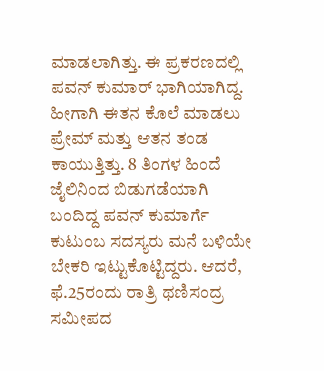ಮಾಡಲಾಗಿತ್ತು. ಈ ಪ್ರಕರಣದಲ್ಲಿ ಪವನ್ ಕುಮಾರ್ ಭಾಗಿಯಾಗಿದ್ದ. ಹೀಗಾಗಿ ಈತನ ಕೊಲೆ ಮಾಡಲು ಪ್ರೇಮ್ ಮತ್ತು ಆತನ ತಂಡ ಕಾಯುತ್ತಿತ್ತು. 8 ತಿಂಗಳ ಹಿಂದೆ ಜೈಲಿನಿಂದ ಬಿಡುಗಡೆಯಾಗಿ ಬಂದಿದ್ದ ಪವನ್ ಕುಮಾರ್ಗೆ ಕುಟುಂಬ ಸದಸ್ಯರು ಮನೆ ಬಳಿಯೇ ಬೇಕರಿ ಇಟ್ಟುಕೊಟ್ಟಿದ್ದರು. ಆದರೆ, ಫೆ.25ರಂದು ರಾತ್ರಿ ಥಣಿಸಂದ್ರ ಸಮೀಪದ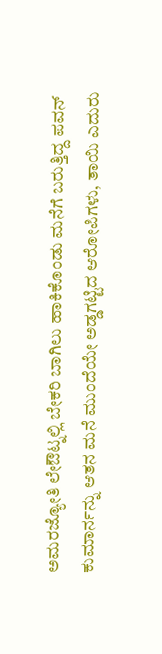ಅಮರಜ್ಯೋತಿ ಲೇಔಟ್ನಲ್ಲಿ ಬೇಕರಿ ಬಾಗಿಲು ಹಾಕಿಕೊಂಡು ಮನೆಗೆ ಬರುತ್ತಿದ್ದ ಪವನ್ ಕುಮಾರ್ನನ್ನು ಆತನ ಮನೆ ಮುಂದೆಯೇ ಅಡ್ಡಗಟ್ಟಿದ ಆರೋಪಿಗಳು, ತಾಯಿ ಎದುರು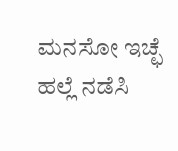ಮನಸೋ ಇಚ್ಛೆ ಹಲ್ಲೆ ನಡೆಸಿ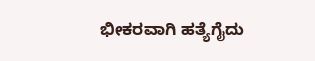ಭೀಕರವಾಗಿ ಹತ್ಯೆಗೈದು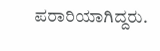ಪರಾರಿಯಾಗಿದ್ದರು.